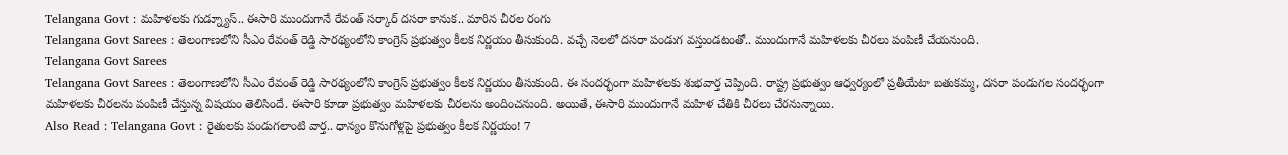Telangana Govt : మహిళలకు గుడ్న్యూస్.. ఈసారి ముందుగానే రేవంత్ సర్కార్ దసరా కానుక.. మారిన చీరల రంగు
Telangana Govt Sarees : తెలంగాణలోని సీఎం రేవంత్ రెడ్డి సారథ్యంలోని కాంగ్రెస్ ప్రభుత్వం కీలక నిర్ణయం తీసుకుంది. వచ్చే నెలలో దసరా పండుగ వస్తుండటంతో.. ముందుగానే మహిళలకు చీరలు పంపిణీ చేయనుంది.
Telangana Govt Sarees
Telangana Govt Sarees : తెలంగాణలోని సీఎం రేవంత్ రెడ్డి సారథ్యంలోని కాంగ్రెస్ ప్రభుత్వం కీలక నిర్ణయం తీసుకుంది. ఈ సందర్భంగా మహిళలకు శుభవార్త చెప్పింది. రాష్ట్ర ప్రభుత్వం ఆధ్వర్యంలో ప్రతీయేటా బతుకమ్మ, దసరా పండుగల సందర్భంగా మహిళలకు చీరలను పంపిణీ చేస్తున్న విషయం తెలిసిందే. ఈసారి కూడా ప్రభుత్వం మహిళలకు చీరలను అందించనుంది. అయితే, ఈసారి ముందుగానే మహిళ చేతికి చీరలు చేరనున్నాయి.
Also Read : Telangana Govt : రైతులకు పండుగలాంటి వార్త.. ధాన్యం కొనుగోళ్లపై ప్రభుత్వం కీలక నిర్ణయం! 7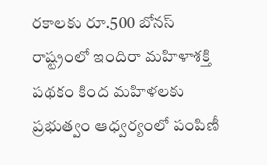రకాలకు రూ.500 బోనస్
రాష్ట్రంలో ఇందిరా మహిళాశక్తి పథకం కింద మహిళలకు ప్రభుత్వం ఆధ్వర్యంలో పంపిణీ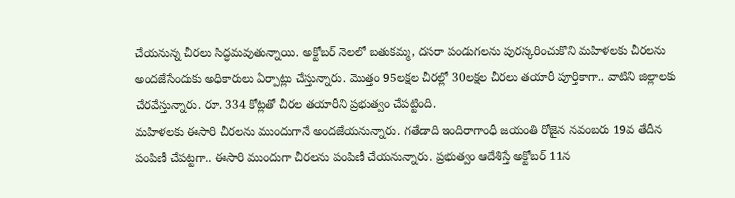చేయనున్న చీరలు సిద్ధమవుతున్నాయి. అక్టోబర్ నెలలో బతుకమ్మ, దసరా పండుగలను పురస్కరించుకొని మహిళలకు చీరలను అందజేసేందుకు అధికారులు ఏర్పాట్లు చేస్తున్నారు. మొత్తం 95లక్షల చీరల్లో 30లక్షల చీరలు తయారీ పూర్తికాగా.. వాటిని జిల్లాలకు చేరవేస్తున్నారు. రూ. 334 కోట్లతో చీరల తయారీని ప్రభుత్వం చేపట్టింది.
మహిళలకు ఈసారి చీరలను ముందుగానే అందజేయనున్నారు. గతేడాది ఇందిరాగాంధీ జయంతి రోజైన నవంబరు 19వ తేదీన పంపిణీ చేపట్టగా.. ఈసారి ముందుగా చీరలను పంపిణీ చేయనున్నారు. ప్రభుత్వం ఆదేశిస్తే అక్టోబర్ 11న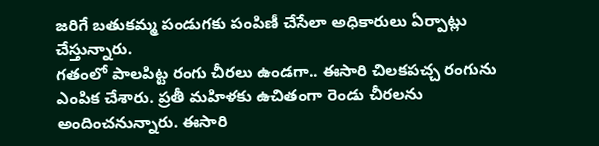జరిగే బతుకమ్మ పండుగకు పంపిణీ చేసేలా అధికారులు ఏర్పాట్లు చేస్తున్నారు.
గతంలో పాలపిట్ట రంగు చీరలు ఉండగా.. ఈసారి చిలకపచ్చ రంగును ఎంపిక చేశారు. ప్రతీ మహిళకు ఉచితంగా రెండు చీరలను అందించనున్నారు. ఈసారి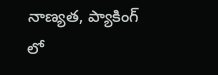నాణ్యత, ప్యాకింగ్ లో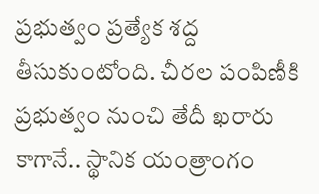ప్రభుత్వం ప్రత్యేక శద్ద తీసుకుంటోంది. చీరల పంపిణీకి ప్రభుత్వం నుంచి తేదీ ఖరారు కాగానే.. స్థానిక యంత్రాంగం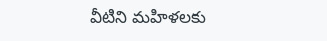వీటిని మహిళలకు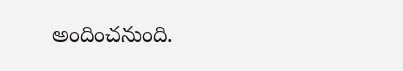అందించనుంది.